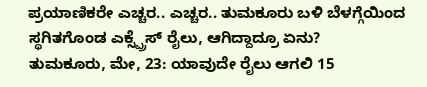ಪ್ರಯಾಣಿಕರೇ ಎಚ್ಚರ.. ಎಚ್ಚರ.. ತುಮಕೂರು ಬಳಿ ಬೆಳಗ್ಗೆಯಿಂದ ಸ್ಥಗಿತಗೊಂಡ ಎಕ್ಸ್ಪ್ರೆಸ್ ರೈಲು, ಆಗಿದ್ದಾದ್ರೂ ಏನು?
ತುಮಕೂರು, ಮೇ, 23: ಯಾವುದೇ ರೈಲು ಆಗಲಿ 15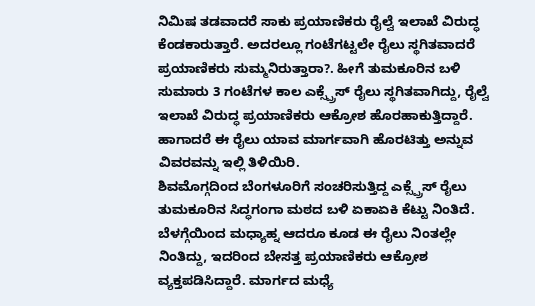ನಿಮಿಷ ತಡವಾದರೆ ಸಾಕು ಪ್ರಯಾಣಿಕರು ರೈಲ್ವೆ ಇಲಾಖೆ ವಿರುದ್ಧ ಕೆಂಡಕಾರುತ್ತಾರೆ. ಅದರಲ್ಲೂ ಗಂಟೆಗಟ್ಟಲೇ ರೈಲು ಸ್ಥಗಿತವಾದರೆ ಪ್ರಯಾಣಿಕರು ಸುಮ್ಮನಿರುತ್ತಾರಾ?. ಹೀಗೆ ತುಮಕೂರಿನ ಬಳಿ ಸುಮಾರು 3 ಗಂಟೆಗಳ ಕಾಲ ಎಕ್ಸ್ಪ್ರೆಸ್ ರೈಲು ಸ್ಥಗಿತವಾಗಿದ್ದು, ರೈಲ್ವೆ ಇಲಾಖೆ ವಿರುದ್ಧ ಪ್ರಯಾಣಿಕರು ಆಕ್ರೋಶ ಹೊರಹಾಕುತ್ತಿದ್ದಾರೆ. ಹಾಗಾದರೆ ಈ ರೈಲು ಯಾವ ಮಾರ್ಗವಾಗಿ ಹೊರಟಿತ್ತು ಅನ್ನುವ ವಿವರವನ್ನು ಇಲ್ಲಿ ತಿಳಿಯಿರಿ.
ಶಿವಮೊಗ್ಗದಿಂದ ಬೆಂಗಳೂರಿಗೆ ಸಂಚರಿಸುತ್ತಿದ್ದ ಎಕ್ಸ್ಪ್ರೆಸ್ ರೈಲು ತುಮಕೂರಿನ ಸಿದ್ಧಗಂಗಾ ಮಠದ ಬಳಿ ಏಕಾಏಕಿ ಕೆಟ್ಟು ನಿಂತಿದೆ. ಬೆಳಗ್ಗೆಯಿಂದ ಮಧ್ಯಾಹ್ನ ಆದರೂ ಕೂಡ ಈ ರೈಲು ನಿಂತಲ್ಲೇ ನಿಂತಿದ್ದು, ಇದರಿಂದ ಬೇಸತ್ತ ಪ್ರಯಾಣಿಕರು ಆಕ್ರೋಶ ವ್ಯಕ್ತಪಡಿಸಿದ್ದಾರೆ. ಮಾರ್ಗದ ಮಧ್ಯೆ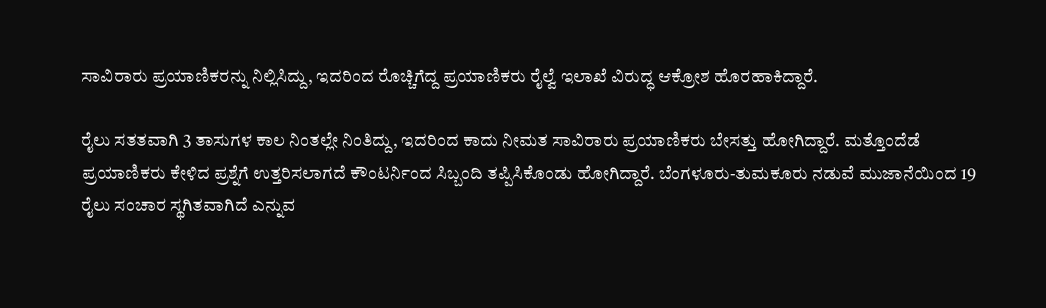ಸಾವಿರಾರು ಪ್ರಯಾಣಿಕರನ್ನು ನಿಲ್ಲಿಸಿದ್ದು, ಇದರಿಂದ ರೊಚ್ಚಿಗೆದ್ದ ಪ್ರಯಾಣಿಕರು ರೈಲ್ವೆ ಇಲಾಖೆ ವಿರುದ್ಧ ಆಕ್ರೋಶ ಹೊರಹಾಕಿದ್ದಾರೆ.

ರೈಲು ಸತತವಾಗಿ 3 ತಾಸುಗಳ ಕಾಲ ನಿಂತಲ್ಲೇ ನಿಂತಿದ್ದು, ಇದರಿಂದ ಕಾದು ನೀಮತ ಸಾವಿರಾರು ಪ್ರಯಾಣಿಕರು ಬೇಸತ್ತು ಹೋಗಿದ್ದಾರೆ. ಮತ್ತೊಂದೆಡೆ ಪ್ರಯಾಣಿಕರು ಕೇಳಿದ ಪ್ರಶ್ನೆಗೆ ಉತ್ತರಿಸಲಾಗದೆ ಕೌಂಟರ್ನಿಂದ ಸಿಬ್ಬಂದಿ ತಪ್ಪಿಸಿಕೊಂಡು ಹೋಗಿದ್ದಾರೆ. ಬೆಂಗಳೂರು-ತುಮಕೂರು ನಡುವೆ ಮುಜಾನೆಯಿಂದ 19 ರೈಲು ಸಂಚಾರ ಸ್ಥಗಿತವಾಗಿದೆ ಎನ್ನುವ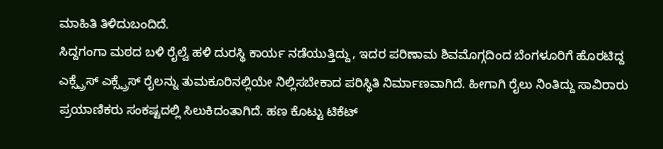ಮಾಹಿತಿ ತಿಳಿದುಬಂದಿದೆ.
ಸಿದ್ದಗಂಗಾ ಮಠದ ಬಳಿ ರೈಲ್ವೆ ಹಳಿ ದುರಸ್ಥಿ ಕಾರ್ಯ ನಡೆಯುತ್ತಿದ್ದು, ಇದರ ಪರಿಣಾಮ ಶಿವಮೊಗ್ಗದಿಂದ ಬೆಂಗಳೂರಿಗೆ ಹೊರಟಿದ್ದ ಎಕ್ಸ್ಪ್ರೆಸ್ ಎಕ್ಸ್ಪ್ರೆಸ್ ರೈಲನ್ನು ತುಮಕೂರಿನಲ್ಲಿಯೇ ನಿಲ್ಲಿಸಬೇಕಾದ ಪರಿಸ್ಥಿತಿ ನಿರ್ಮಾಣವಾಗಿದೆ. ಹೀಗಾಗಿ ರೈಲು ನಿಂತಿದ್ದು ಸಾವಿರಾರು ಪ್ರಯಾಣಿಕರು ಸಂಕಷ್ಟದಲ್ಲಿ ಸಿಲುಕಿದಂತಾಗಿದೆ. ಹಣ ಕೊಟ್ಟು ಟಿಕೆಟ್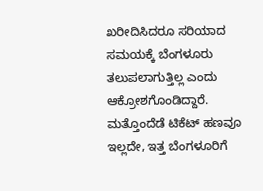ಖರೀದಿಸಿದರೂ ಸರಿಯಾದ ಸಮಯಕ್ಕೆ ಬೆಂಗಳೂರು ತಲುಪಲಾಗುತ್ತಿಲ್ಲ ಎಂದು ಆಕ್ರೋಶಗೊಂಡಿದ್ದಾರೆ.
ಮತ್ತೊಂದೆಡೆ ಟಿಕೆಟ್ ಹಣವೂ ಇಲ್ಲದೇ, ಇತ್ತ ಬೆಂಗಳೂರಿಗೆ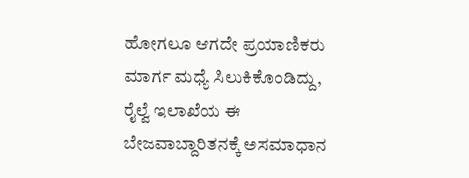ಹೋಗಲೂ ಆಗದೇ ಪ್ರಯಾಣಿಕರು ಮಾರ್ಗ ಮಧ್ಯೆ ಸಿಲುಕಿಕೊಂಡಿದ್ದು, ರೈಲ್ವೆ ಇಲಾಖೆಯ ಈ ಬೇಜವಾಬ್ದಾರಿತನಕ್ಕೆ ಅಸಮಾಧಾನ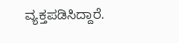ವ್ಯಕ್ತಪಡಿಸಿದ್ದಾರೆ.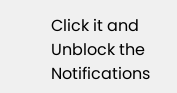Click it and Unblock the Notifications